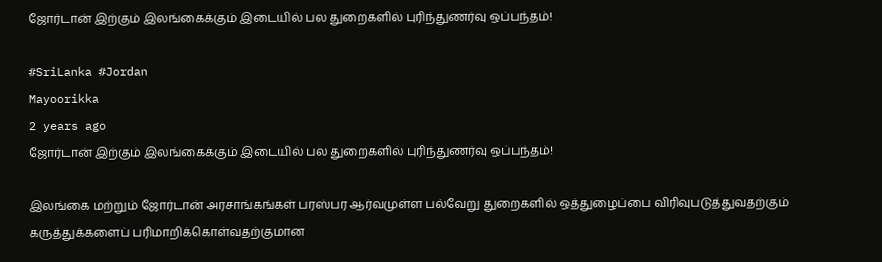ஜோர்டான் இற்கும் இலங்கைக்கும் இடையில் பல துறைகளில் புரிந்துணர்வு ஒப்பந்தம்!

#SriLanka #Jordan
Mayoorikka
2 years ago
ஜோர்டான் இற்கும் இலங்கைக்கும் இடையில் பல துறைகளில் புரிந்துணர்வு ஒப்பந்தம்!

இலங்கை மற்றும் ஜோர்டான் அரசாங்கங்கள் பரஸ்பர ஆர்வமுள்ள பல்வேறு துறைகளில் ஒத்துழைப்பை விரிவுபடுத்துவதற்கும் கருத்துக்களைப் பரிமாறிக்கொள்வதற்குமான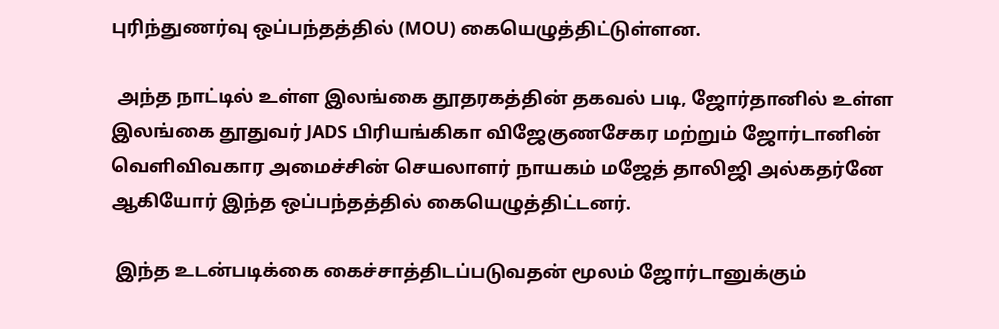புரிந்துணர்வு ஒப்பந்தத்தில் (MOU) கையெழுத்திட்டுள்ளன.

 அந்த நாட்டில் உள்ள இலங்கை தூதரகத்தின் தகவல் படி, ஜோர்தானில் உள்ள இலங்கை தூதுவர் JADS பிரியங்கிகா விஜேகுணசேகர மற்றும் ஜோர்டானின் வெளிவிவகார அமைச்சின் செயலாளர் நாயகம் மஜேத் தாலிஜி அல்கதர்னே ஆகியோர் இந்த ஒப்பந்தத்தில் கையெழுத்திட்டனர்.

 இந்த உடன்படிக்கை கைச்சாத்திடப்படுவதன் மூலம் ஜோர்டானுக்கும்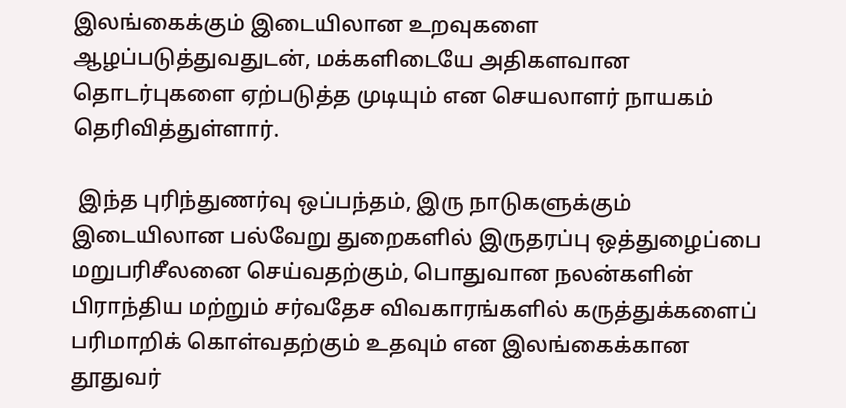இலங்கைக்கும் இடையிலான உறவுகளை ஆழப்படுத்துவதுடன், மக்களிடையே அதிகளவான தொடர்புகளை ஏற்படுத்த முடியும் என செயலாளர் நாயகம் தெரிவித்துள்ளார்.

 இந்த புரிந்துணர்வு ஒப்பந்தம், இரு நாடுகளுக்கும் இடையிலான பல்வேறு துறைகளில் இருதரப்பு ஒத்துழைப்பை மறுபரிசீலனை செய்வதற்கும், பொதுவான நலன்களின் பிராந்திய மற்றும் சர்வதேச விவகாரங்களில் கருத்துக்களைப் பரிமாறிக் கொள்வதற்கும் உதவும் என இலங்கைக்கான தூதுவர்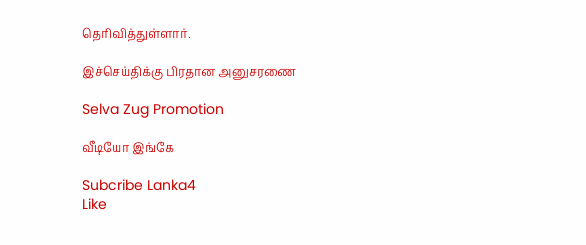தெரிவித்துள்ளார்.

இச்செய்திக்கு பிரதான அனுசரணை

Selva Zug Promotion

வீடியோ இங்கே

Subcribe Lanka4
Like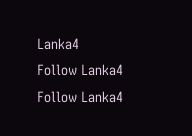Lanka4
Follow Lanka4
Follow Lanka4